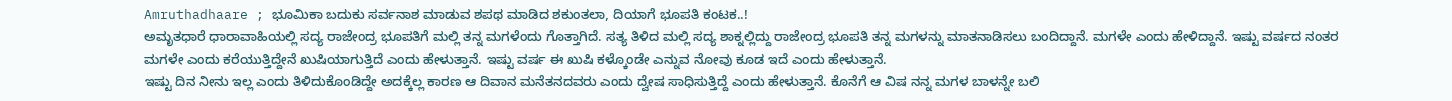Amruthadhaare ; ಭೂಮಿಕಾ ಬದುಕು ಸರ್ವನಾಶ ಮಾಡುವ ಶಪಥ ಮಾಡಿದ ಶಕುಂತಲಾ, ದಿಯಾಗೆ ಭೂಪತಿ ಕಂಟಕ..!
ಅಮೃತಧಾರೆ ಧಾರಾವಾಹಿಯಲ್ಲಿ ಸದ್ಯ ರಾಜೇಂದ್ರ ಭೂಪತಿಗೆ ಮಲ್ಲಿ ತನ್ನ ಮಗಳೆಂದು ಗೊತ್ತಾಗಿದೆ. ಸತ್ಯ ತಿಳಿದ ಮಲ್ಲಿ ಸದ್ಯ ಶಾಕ್ನಲ್ಲಿದ್ದು ರಾಜೇಂದ್ರ ಭೂಪತಿ ತನ್ನ ಮಗಳನ್ನು ಮಾತನಾಡಿಸಲು ಬಂದಿದ್ದಾನೆ. ಮಗಳೇ ಎಂದು ಹೇಳಿದ್ದಾನೆ. ಇಷ್ಟು ವರ್ಷದ ನಂತರ ಮಗಳೇ ಎಂದು ಕರೆಯುತ್ತಿದ್ದೇನೆ ಖುಷಿಯಾಗುತ್ತಿದೆ ಎಂದು ಹೇಳುತ್ತಾನೆ. ಇಷ್ಟು ವರ್ಷ ಈ ಖುಷಿ ಕಳ್ಕೊಂಡೇ ಎನ್ನುವ ನೋವು ಕೂಡ ಇದೆ ಎಂದು ಹೇಳುತ್ತಾನೆ.
ಇಷ್ಟು ದಿನ ನೀನು ಇಲ್ಲ ಎಂದು ತಿಳಿದುಕೊಂಡಿದ್ದೇ ಅದಕ್ಕೆಲ್ಲ ಕಾರಣ ಆ ದಿವಾನ ಮನೆತನದವರು ಎಂದು ದ್ವೇಷ ಸಾಧಿಸುತ್ತಿದ್ದೆ ಎಂದು ಹೇಳುತ್ತಾನೆ. ಕೊನೆಗೆ ಆ ವಿಷ ನನ್ನ ಮಗಳ ಬಾಳನ್ನೇ ಬಲಿ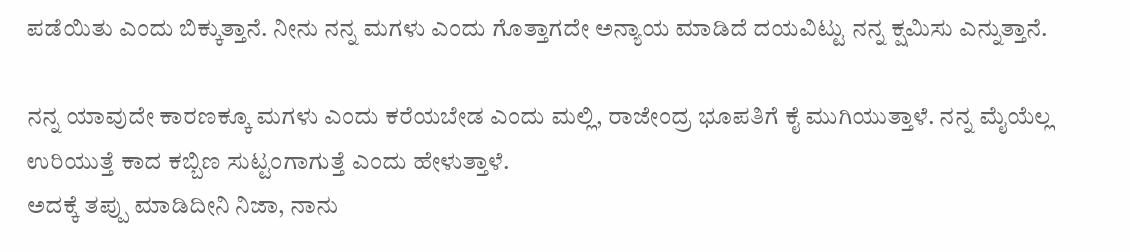ಪಡೆಯಿತು ಎಂದು ಬಿಕ್ಕುತ್ತಾನೆ. ನೀನು ನನ್ನ ಮಗಳು ಎಂದು ಗೊತ್ತಾಗದೇ ಅನ್ಯಾಯ ಮಾಡಿದೆ ದಯವಿಟ್ಟು ನನ್ನ ಕ್ಷಮಿಸು ಎನ್ನುತ್ತಾನೆ.

ನನ್ನ ಯಾವುದೇ ಕಾರಣಕ್ಕೂ ಮಗಳು ಎಂದು ಕರೆಯಬೇಡ ಎಂದು ಮಲ್ಲಿ, ರಾಜೇಂದ್ರ ಭೂಪತಿಗೆ ಕೈ ಮುಗಿಯುತ್ತಾಳೆ. ನನ್ನ ಮೈಯೆಲ್ಲ ಉರಿಯುತ್ತೆ ಕಾದ ಕಬ್ಬಿಣ ಸುಟ್ಟಂಗಾಗುತ್ತೆ ಎಂದು ಹೇಳುತ್ತಾಳೆ.
ಅದಕ್ಕೆ ತಪ್ಪು ಮಾಡಿದೀನಿ ನಿಜಾ, ನಾನು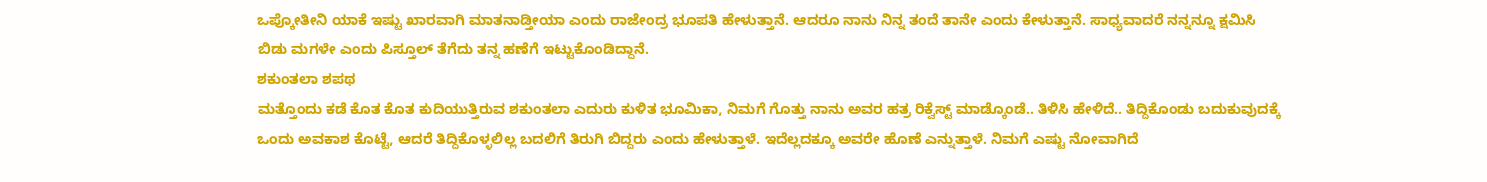ಒಪ್ಕೋತೀನಿ ಯಾಕೆ ಇಷ್ಟು ಖಾರವಾಗಿ ಮಾತನಾಡ್ತೀಯಾ ಎಂದು ರಾಜೇಂದ್ರ ಭೂಪತಿ ಹೇಳುತ್ತಾನೆ. ಆದರೂ ನಾನು ನಿನ್ನ ತಂದೆ ತಾನೇ ಎಂದು ಕೇಳುತ್ತಾನೆ. ಸಾಧ್ಯವಾದರೆ ನನ್ನನ್ನೂ ಕ್ಷಮಿಸಿ ಬಿಡು ಮಗಳೇ ಎಂದು ಪಿಸ್ತೂಲ್ ತೆಗೆದು ತನ್ನ ಹಣೆಗೆ ಇಟ್ಟುಕೊಂಡಿದ್ದಾನೆ.
ಶಕುಂತಲಾ ಶಪಥ
ಮತ್ತೊಂದು ಕಡೆ ಕೊತ ಕೊತ ಕುದಿಯುತ್ತಿರುವ ಶಕುಂತಲಾ ಎದುರು ಕುಳಿತ ಭೂಮಿಕಾ, ನಿಮಗೆ ಗೊತ್ತು ನಾನು ಅವರ ಹತ್ರ ರಿಕ್ವೆಸ್ಟ್ ಮಾಡ್ಕೊಂಡೆ.. ತಿಳಿಸಿ ಹೇಳಿದೆ.. ತಿದ್ದಿಕೊಂಡು ಬದುಕುವುದಕ್ಕೆ ಒಂದು ಅವಕಾಶ ಕೊಟ್ಟೆ, ಆದರೆ ತಿದ್ದಿಕೊಳ್ಳಲಿಲ್ಲ ಬದಲಿಗೆ ತಿರುಗಿ ಬಿದ್ದರು ಎಂದು ಹೇಳುತ್ತಾಳೆ. ಇದೆಲ್ಲದಕ್ಕೂ ಅವರೇ ಹೊಣೆ ಎನ್ನುತ್ತಾಳೆ. ನಿಮಗೆ ಎಷ್ಟು ನೋವಾಗಿದೆ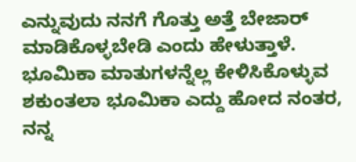ಎನ್ನುವುದು ನನಗೆ ಗೊತ್ತು ಅತ್ತೆ ಬೇಜಾರ್ ಮಾಡಿಕೊಳ್ಳಬೇಡಿ ಎಂದು ಹೇಳುತ್ತಾಳೆ.
ಭೂಮಿಕಾ ಮಾತುಗಳನ್ನೆಲ್ಲ ಕೇಳಿಸಿಕೊಳ್ಳುವ ಶಕುಂತಲಾ ಭೂಮಿಕಾ ಎದ್ದು ಹೋದ ನಂತರ, ನನ್ನ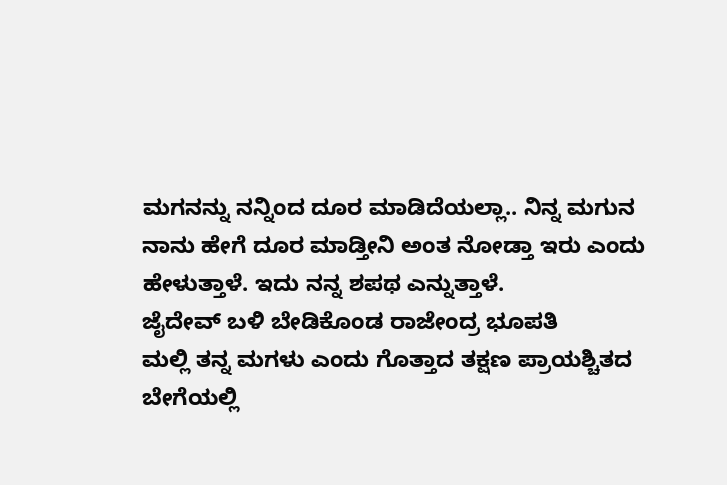ಮಗನನ್ನು ನನ್ನಿಂದ ದೂರ ಮಾಡಿದೆಯಲ್ಲಾ.. ನಿನ್ನ ಮಗುನ ನಾನು ಹೇಗೆ ದೂರ ಮಾಡ್ತೀನಿ ಅಂತ ನೋಡ್ತಾ ಇರು ಎಂದು ಹೇಳುತ್ತಾಳೆ. ಇದು ನನ್ನ ಶಪಥ ಎನ್ನುತ್ತಾಳೆ.
ಜೈದೇವ್ ಬಳಿ ಬೇಡಿಕೊಂಡ ರಾಜೇಂದ್ರ ಭೂಪತಿ
ಮಲ್ಲಿ ತನ್ನ ಮಗಳು ಎಂದು ಗೊತ್ತಾದ ತಕ್ಷಣ ಪ್ರಾಯಶ್ಚಿತದ ಬೇಗೆಯಲ್ಲಿ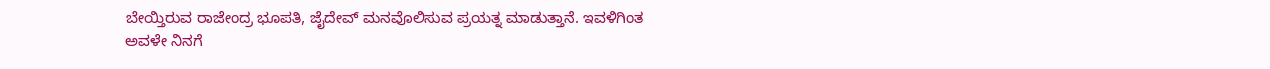ಬೇಯ್ತಿರುವ ರಾಜೇಂದ್ರ ಭೂಪತಿ, ಜೈದೇವ್ ಮನವೊಲಿಸುವ ಪ್ರಯತ್ನ ಮಾಡುತ್ತಾನೆ. ಇವಳಿಗಿಂತ ಅವಳೇ ನಿನಗೆ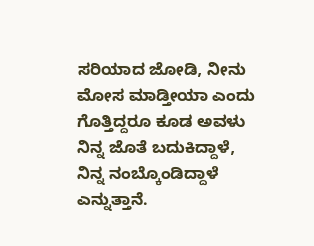ಸರಿಯಾದ ಜೋಡಿ, ನೀನು ಮೋಸ ಮಾಡ್ತೀಯಾ ಎಂದು ಗೊತ್ತಿದ್ದರೂ ಕೂಡ ಅವಳು ನಿನ್ನ ಜೊತೆ ಬದುಕಿದ್ದಾಳೆ, ನಿನ್ನ ನಂಬ್ಕೊಂಡಿದ್ದಾಳೆ ಎನ್ನುತ್ತಾನೆ.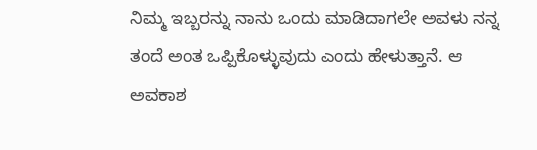ನಿಮ್ಮ ಇಬ್ಬರನ್ನು ನಾನು ಒಂದು ಮಾಡಿದಾಗಲೇ ಅವಳು ನನ್ನ ತಂದೆ ಅಂತ ಒಪ್ಪಿಕೊಳ್ಳುವುದು ಎಂದು ಹೇಳುತ್ತಾನೆ. ಆ ಅವಕಾಶ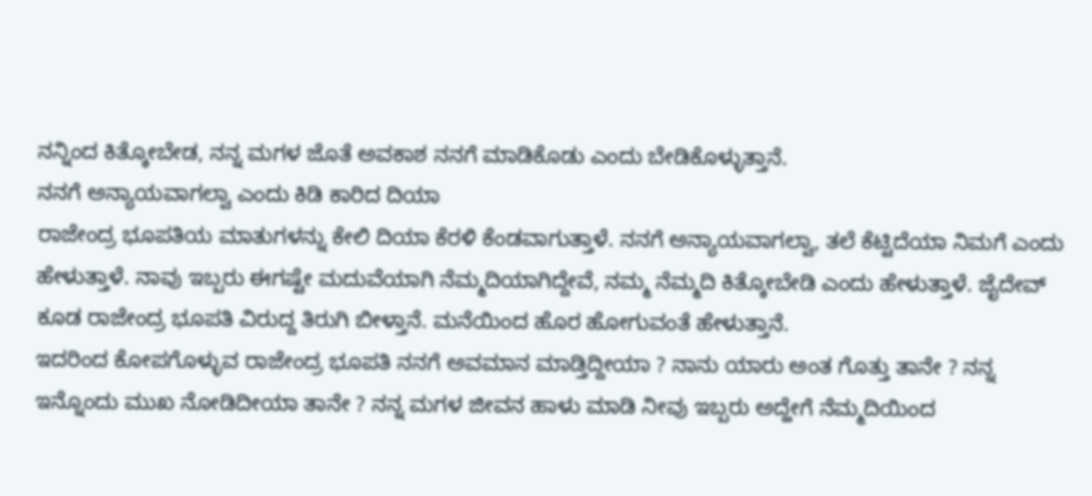ನನ್ನಿಂದ ಕಿತ್ಕೋಬೇಡ, ನನ್ನ ಮಗಳ ಜೊತೆ ಅವಕಾಶ ನನಗೆ ಮಾಡಿಕೊಡು ಎಂದು ಬೇಡಿಕೊಳ್ಳುತ್ತಾನೆ.
ನನಗೆ ಅನ್ಯಾಯವಾಗಲ್ವಾ ಎಂದು ಕಿಡಿ ಕಾರಿದ ದಿಯಾ
ರಾಜೇಂದ್ರ ಭೂಪತಿಯ ಮಾತುಗಳನ್ನು ಕೇಲಿ ದಿಯಾ ಕೆರಳಿ ಕೆಂಡವಾಗುತ್ತಾಳೆ. ನನಗೆ ಅನ್ಯಾಯವಾಗಲ್ವಾ, ತಲೆ ಕೆಟ್ಟಿದೆಯಾ ನಿಮಗೆ ಎಂದು ಹೇಳುತ್ತಾಳೆ. ನಾವು ಇಬ್ಬರು ಈಗಷ್ಟೇ ಮದುವೆಯಾಗಿ ನೆಮ್ಮದಿಯಾಗಿದ್ದೇವೆ, ನಮ್ಮ ನೆಮ್ಮದಿ ಕಿತ್ಕೋಬೇಡಿ ಎಂದು ಹೇಳುತ್ತಾಳೆ. ಜೈದೇವ್ ಕೂಡ ರಾಜೇಂದ್ರ ಭೂಪತಿ ವಿರುದ್ದ ತಿರುಗಿ ಬೀಳ್ತಾನೆ. ಮನೆಯಿಂದ ಹೊರ ಹೋಗುವಂತೆ ಹೇಳುತ್ತಾನೆ.
ಇದರಿಂದ ಕೋಪಗೊಳ್ಳುವ ರಾಜೇಂದ್ರ ಭೂಪತಿ ನನಗೆ ಅವಮಾನ ಮಾಡ್ತಿದ್ದೀಯಾ ? ನಾನು ಯಾರು ಅಂತ ಗೊತ್ತು ತಾನೇ ? ನನ್ನ ಇನ್ನೊಂದು ಮುಖ ನೋಡಿದೀಯಾ ತಾನೇ ? ನನ್ನ ಮಗಳ ಜೀವನ ಹಾಳು ಮಾಡಿ ನೀವು ಇಬ್ಬರು ಅದ್ಹೇಗೆ ನೆಮ್ಮದಿಯಿಂದ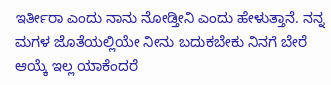ಇರ್ತೀರಾ ಎಂದು ನಾನು ನೋಡ್ತೀನಿ ಎಂದು ಹೇಳುತ್ತಾನೆ. ನನ್ನ ಮಗಳ ಜೊತೆಯಲ್ಲಿಯೇ ನೀನು ಬದುಕಬೇಕು ನಿನಗೆ ಬೇರೆ ಆಯ್ಕೆ ಇಲ್ಲ ಯಾಕೆಂದರೆ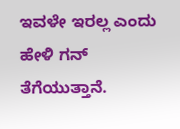ಇವಳೇ ಇರಲ್ಲ ಎಂದು ಹೇಳಿ ಗನ್ ತೆಗೆಯುತ್ತಾನೆ.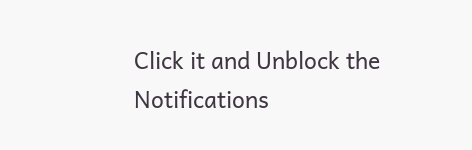Click it and Unblock the Notifications